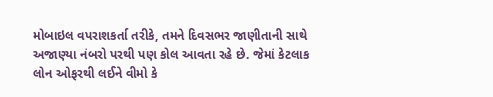મોબાઇલ વપરાશકર્તા તરીકે, તમને દિવસભર જાણીતાની સાથે અજાણ્યા નંબરો પરથી પણ કોલ આવતા રહે છે. જેમાં કેટલાક લોન ઓફરથી લઈને વીમો કે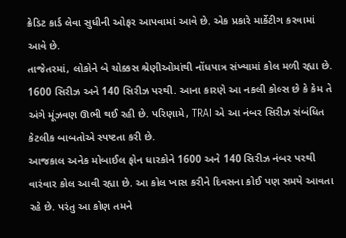ક્રેડિટ કાર્ડ લેવા સુધીની ઓફર આપવામાં આવે છે. એક પ્રકારે માર્કેટીગ કરવામાં આવે છે.
તાજેતરમાં, લોકોને બે ચોક્કસ શ્રેણીઓમાંથી નોંધપાત્ર સંખ્યામાં કોલ મળી રહ્યા છે. 1600 સિરીઝ અને 140 સિરીઝ પરથી. આના કારણે આ નકલી કોલ્સ છે કે કેમ તે અંગે મૂંઝવણ ઊભી થઈ રહી છે. પરિણામે, TRAI એ આ નંબર સિરીઝ સંબંધિત કેટલીક બાબતોએ સ્પષ્ટતા કરી છે.
આજકાલ અનેક મોબાઈલ ફોન ધારકોને 1600 અને 140 સિરીઝ નંબર પરથી વારંવાર કોલ આવી રહ્યા છે. આ કોલ ખાસ કરીને દિવસના કોઈ પણ સમયે આવતા રહે છે. પરંતુ આ કોણ તમને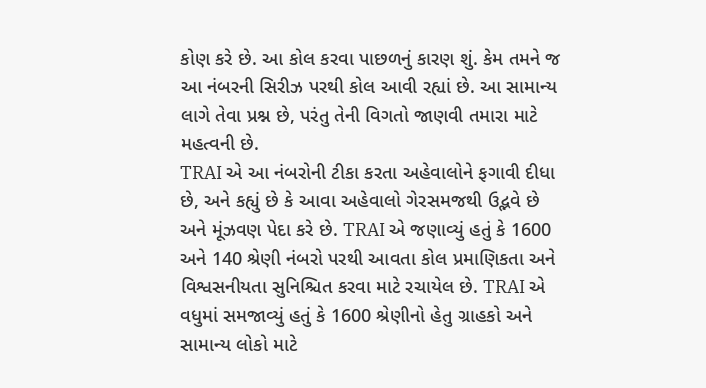કોણ કરે છે. આ કોલ કરવા પાછળનું કારણ શું. કેમ તમને જ આ નંબરની સિરીઝ પરથી કોલ આવી રહ્યાં છે. આ સામાન્ય લાગે તેવા પ્રશ્ન છે, પરંતુ તેની વિગતો જાણવી તમારા માટે મહત્વની છે.
TRAI એ આ નંબરોની ટીકા કરતા અહેવાલોને ફગાવી દીધા છે, અને કહ્યું છે કે આવા અહેવાલો ગેરસમજથી ઉદ્ભવે છે અને મૂંઝવણ પેદા કરે છે. TRAI એ જણાવ્યું હતું કે 1600 અને 140 શ્રેણી નંબરો પરથી આવતા કોલ પ્રમાણિકતા અને વિશ્વસનીયતા સુનિશ્ચિત કરવા માટે રચાયેલ છે. TRAI એ વધુમાં સમજાવ્યું હતું કે 1600 શ્રેણીનો હેતુ ગ્રાહકો અને સામાન્ય લોકો માટે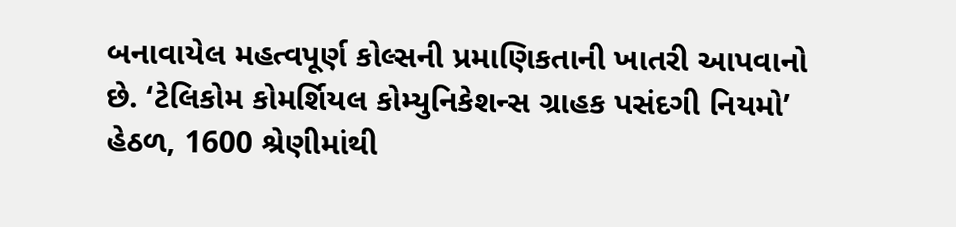બનાવાયેલ મહત્વપૂર્ણ કોલ્સની પ્રમાણિકતાની ખાતરી આપવાનો છે. ‘ટેલિકોમ કોમર્શિયલ કોમ્યુનિકેશન્સ ગ્રાહક પસંદગી નિયમો’ હેઠળ, 1600 શ્રેણીમાંથી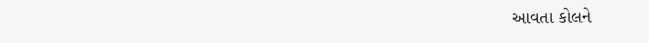આવતા કોલને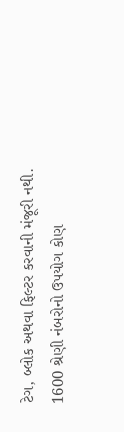ટેગ, બ્લોક અથવા ફિલ્ટર કરવાની મંજૂરી નથી.
1600 શ્રેણી નંબરોનો ઉપયોગ કોણ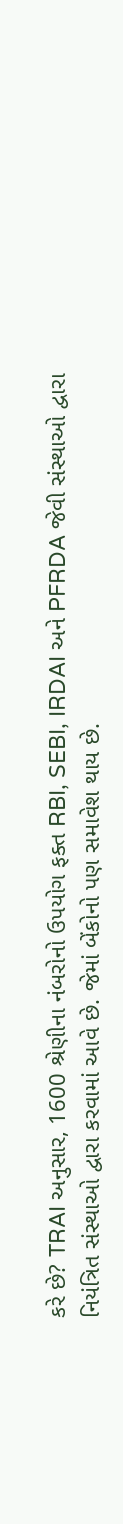કરે છે? TRAI અનુસાર, 1600 શ્રેણીના નંબરોનો ઉપયોગ ફક્ત RBI, SEBI, IRDAI અને PFRDA જેવી સંસ્થાઓ દ્વારા નિયંત્રિત સંસ્થાઓ દ્વારા કરવામાં આવે છે. જેમાં બેંકોનો પણ સમાવેશ થાય છે.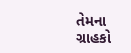તેમના ગ્રાહકો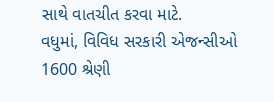સાથે વાતચીત કરવા માટે.
વધુમાં, વિવિધ સરકારી એજન્સીઓ 1600 શ્રેણી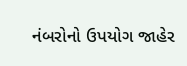નંબરોનો ઉપયોગ જાહેર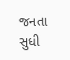જનતા સુધી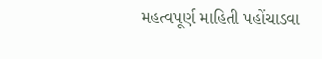મહત્વપૂર્ણ માહિતી પહોંચાડવા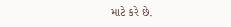માટે કરે છે.